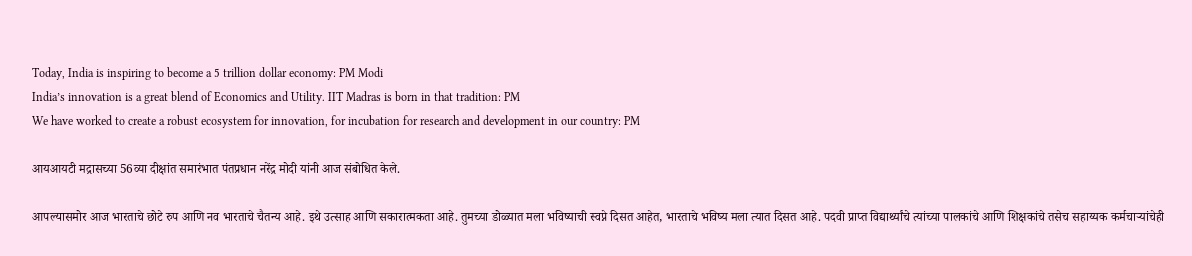Today, India is inspiring to become a 5 trillion dollar economy: PM Modi
India’s innovation is a great blend of Economics and Utility. IIT Madras is born in that tradition: PM
We have worked to create a robust ecosystem for innovation, for incubation for research and development in our country: PM

आयआयटी मद्रासच्या 56व्या दीक्षांत समारंभात पंतप्रधान नरेंद्र मोदी यांनी आज संबोधित केले.

आपल्यासमोर आज भारताचे छोटे रुप आणि नव भारताचे चैतन्य आहे. इथे उत्साह आणि सकारात्मकता आहे. तुमच्या डोळ्यात मला भविष्याची स्वप्ने दिसत आहेत, भारताचे भविष्य मला त्यात दिसत आहे. पदवी प्राप्त विद्यार्थ्यांचे त्यांच्या पालकांचे आणि शिक्षकांचे तसेच सहाय्यक कर्मचाऱ्यांचेही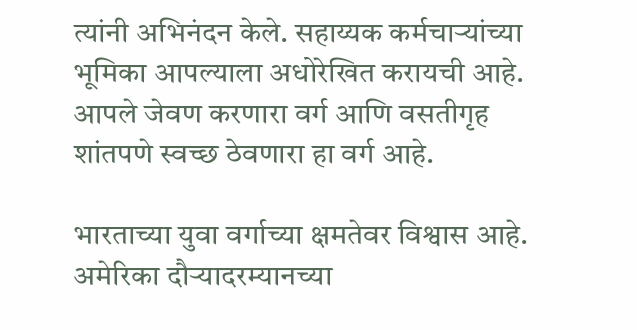त्यांनी अभिनंदन केले. सहाय्यक कर्मचाऱ्यांच्या भूमिका आपल्याला अधोरेखित करायची आहे. आपले जेवण करणारा वर्ग आणि वसतीगृह शांतपणे स्वच्छ ठेवणारा हा वर्ग आहे.

भारताच्या युवा वर्गाच्या क्षमतेवर विश्वास आहे. अमेरिका दौऱ्यादरम्यानच्या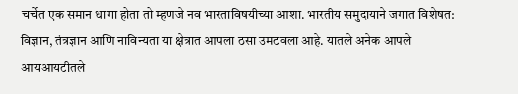चर्चेत एक समान धागा होता तो म्हणजे नव भारताविषयीच्या आशा. भारतीय समुदायाने जगात विशेषत: विज्ञान, तंत्रज्ञान आणि नाविन्यता या क्षेत्रात आपला ठसा उमटवला आहे. यातले अनेक आपले आयआयटीतले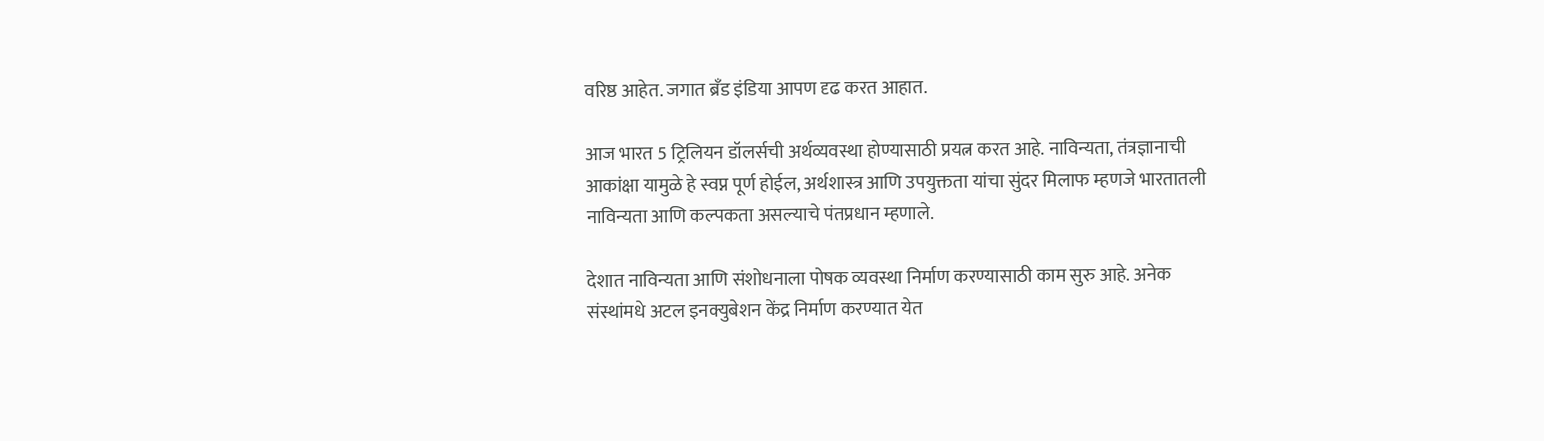वरिष्ठ आहेत. जगात ब्रँड इंडिया आपण दृढ करत आहात.

आज भारत 5 ट्रिलियन डॉलर्सची अर्थव्यवस्था होण्यासाठी प्रयत्न करत आहे. नाविन्यता, तंत्रज्ञानाची आकांक्षा यामुळे हे स्वप्न पूर्ण होईल, अर्थशास्त्र आणि उपयुक्तता यांचा सुंदर मिलाफ म्हणजे भारतातली नाविन्यता आणि कल्पकता असल्याचे पंतप्रधान म्हणाले.

देशात नाविन्यता आणि संशोधनाला पोषक व्यवस्था निर्माण करण्यासाठी काम सुरु आहे. अनेक संस्थांमधे अटल इनक्युबेशन केंद्र निर्माण करण्यात येत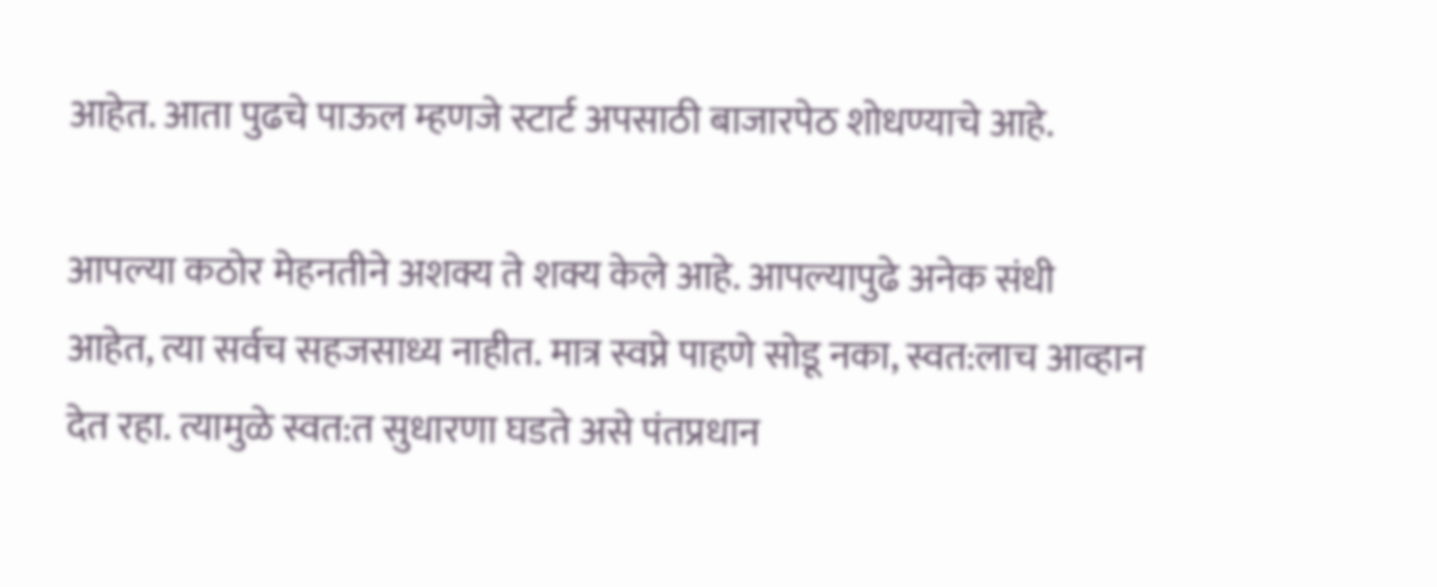आहेत. आता पुढचे पाऊल म्हणजे स्टार्ट अपसाठी बाजारपेठ शोधण्याचे आहे.

आपल्या कठोर मेहनतीने अशक्य ते शक्य केले आहे. आपल्यापुढे अनेक संधी आहेत, त्या सर्वच सहजसाध्य नाहीत. मात्र स्वप्ने पाहणे सोडू नका, स्वत:लाच आव्हान देत रहा. त्यामुळे स्वत:त सुधारणा घडते असे पंतप्रधान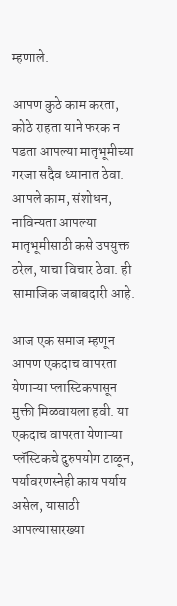म्हणाले.

आपण कुठे काम करता, कोठे राहता याने फरक न पडता आपल्या मातृभूमीच्या गरजा सदैव ध्यानात ठेवा. आपले काम, संशोधन, नाविन्यता आपल्या मातृभूमीसाठी कसे उपयुक्त ठरेल, याचा विचार ठेवा. ही सामाजिक जबाबदारी आहे.

आज एक समाज म्हणून आपण एकदाच वापरता येणाऱ्या प्लास्टिकपासून मुक्ती मिळवायला हवी. या एकदाच वापरता येणाऱ्या प्लॅस्टिकचे दुरुपयोग टाळून, पर्यावरणस्नेही काय पर्याय असेल, यासाठी आपल्यासारख्या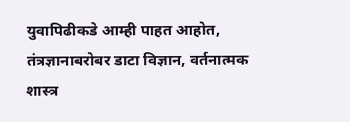युवापिढीकडे आम्ही पाहत आहोत, तंत्रज्ञानाबरोबर डाटा विज्ञान, वर्तनात्मक शास्त्र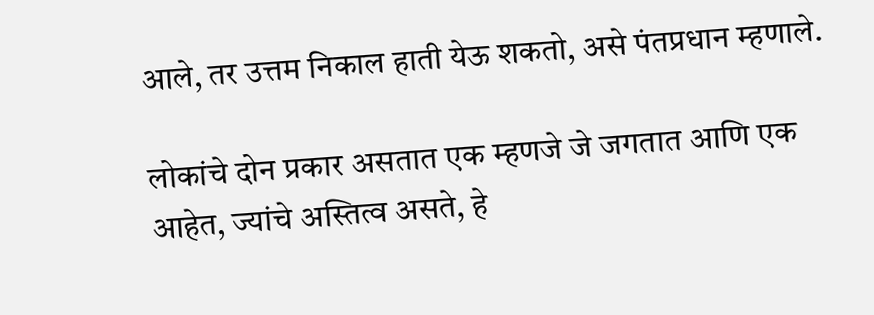आले, तर उत्तम निकाल हाती येऊ शकतो, असे पंतप्रधान म्हणाले.

लोकांचे दोन प्रकार असतात एक म्हणजे जे जगतात आणि एक आहेत, ज्यांचे अस्तित्व असते, हे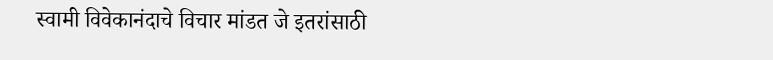स्वामी विवेकानंदाचे विचार मांडत जे इतरांसाठी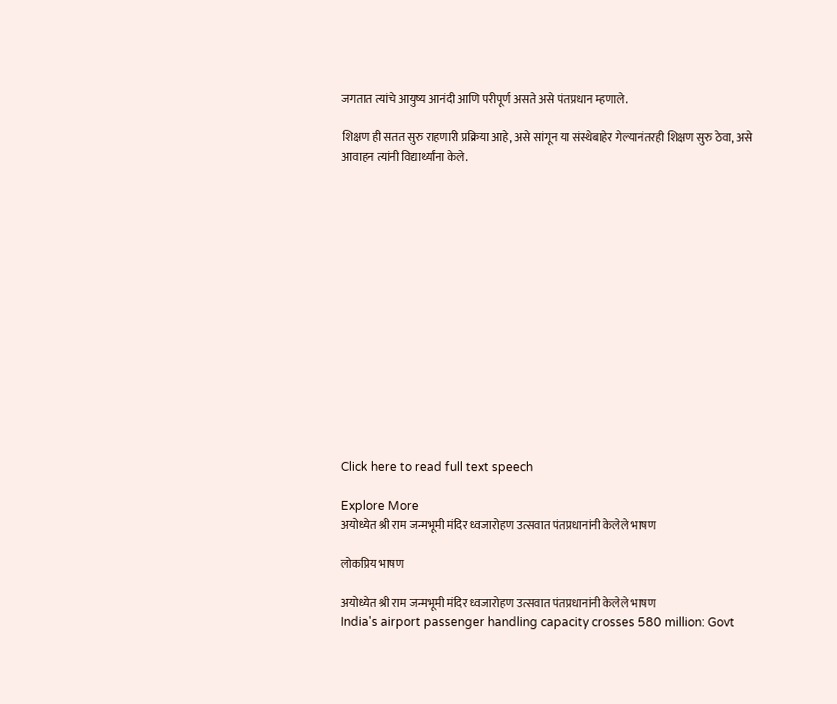जगतात त्यांचे आयुष्य आनंदी आणि परीपूर्ण असते असे पंतप्रधान म्हणाले.

शिक्षण ही सतत सुरु राहणारी प्रक्रिया आहे, असे सांगून या संस्थेबाहेर गेल्यानंतरही शिक्षण सुरु ठेवा, असे आवाहन त्यांनी विद्यार्थ्यांना केले.















Click here to read full text speech

Explore More
अयोध्येत श्री राम जन्मभूमी मंदिर ध्वजारोहण उत्सवात पंतप्रधानांनी केलेले भाषण

लोकप्रिय भाषण

अयोध्येत श्री राम जन्मभूमी मंदिर ध्वजारोहण उत्सवात पंतप्रधानांनी केलेले भाषण
India's airport passenger handling capacity crosses 580 million: Govt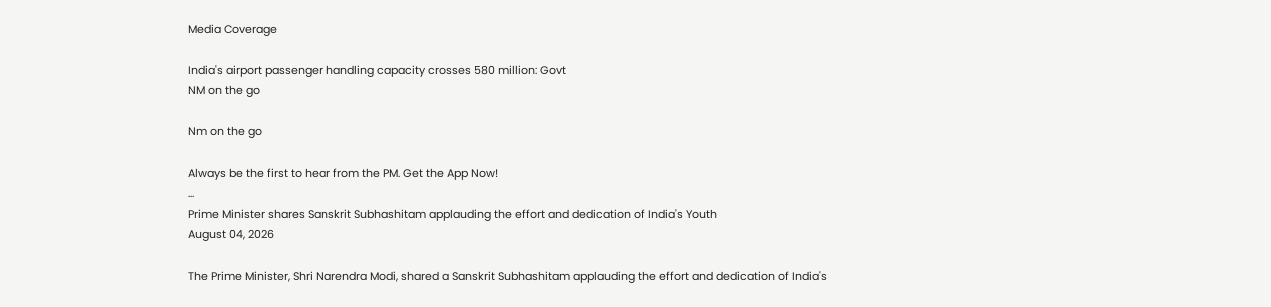Media Coverage

India's airport passenger handling capacity crosses 580 million: Govt
NM on the go

Nm on the go

Always be the first to hear from the PM. Get the App Now!
...
Prime Minister shares Sanskrit Subhashitam applauding the effort and dedication of India's Youth
August 04, 2026

The Prime Minister, Shri Narendra Modi, shared a Sanskrit Subhashitam applauding the effort and dedication of India's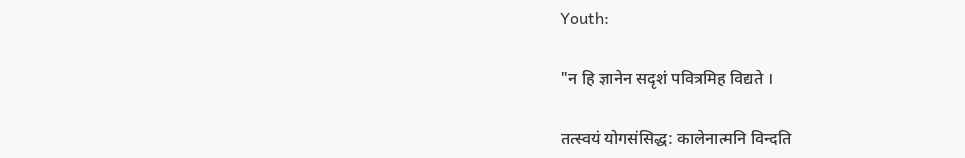Youth:

"न हि ज्ञानेन सदृशं पवित्रमिह विद्यते ।

तत्स्वयं योगसंसिद्ध: कालेनात्मनि विन्दति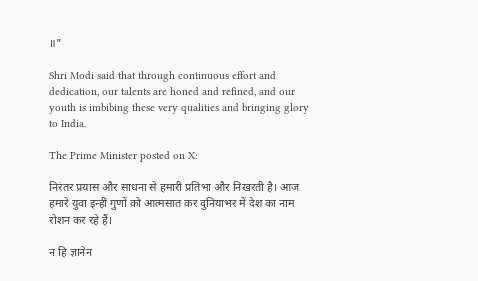॥"

Shri Modi said that through continuous effort and dedication, our talents are honed and refined, and our youth is imbibing these very qualities and bringing glory to India.

The Prime Minister posted on X:

निरंतर प्रयास और साधना से हमारी प्रतिभा और निखरती है। आज हमारे युवा इन्हीं गुणों को आत्मसात कर दुनियाभर में देश का नाम रोशन कर रहे हैं।

न हि ज्ञानेन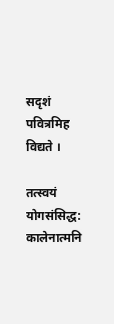सदृशं पवित्रमिह विद्यते ।

तत्स्वयं योगसंसिद्ध: कालेनात्मनि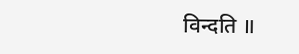विन्दति ॥